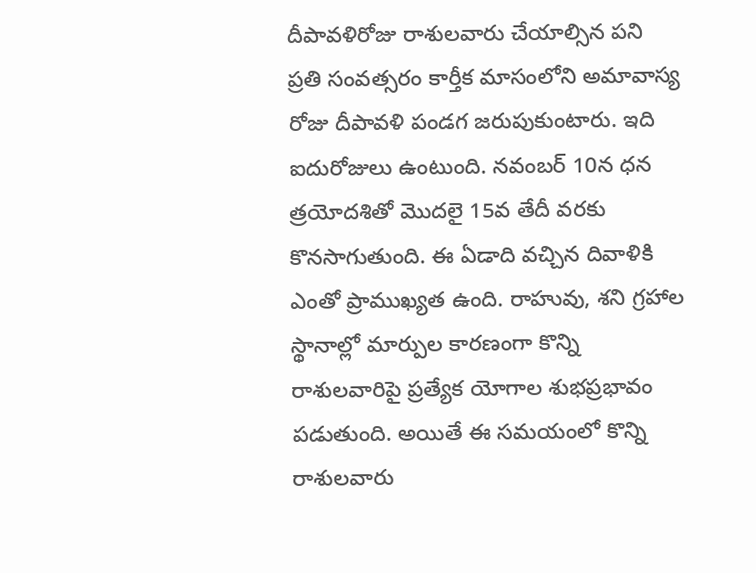దీపావళిరోజు రాశులవారు చేయాల్సిన పని
ప్రతి సంవత్సరం కార్తీక మాసంలోని అమావాస్య రోజు దీపావళి పండగ జరుపుకుంటారు. ఇది ఐదురోజులు ఉంటుంది. నవంబర్ 10న ధన త్రయోదశితో మొదలై 15వ తేదీ వరకు కొనసాగుతుంది. ఈ ఏడాది వచ్చిన దివాళికి ఎంతో ప్రాముఖ్యత ఉంది. రాహువు, శని గ్రహాల స్థానాల్లో మార్పుల కారణంగా కొన్ని రాశులవారిపై ప్రత్యేక యోగాల శుభప్రభావం పడుతుంది. అయితే ఈ సమయంలో కొన్ని రాశులవారు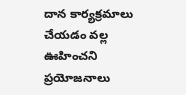దాన కార్యక్రమాలు చేయడం వల్ల ఊహించని ప్రయోజనాలు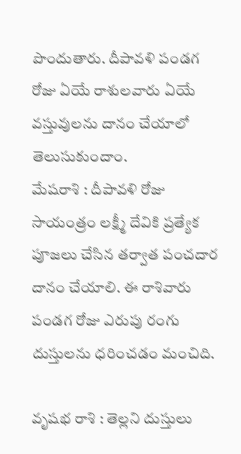పొందుతారు. దీపావళి పండగ రోజు ఏయే రాశులవారు ఏయే వస్తువులను దానం చేయాలో తెలుసుకుందాం.
మేషరాశి : దీపావళి రోజు సాయంత్రం లక్ష్మీ దేవికి ప్రత్యేక పూజలు చేసిన తర్వాత పంచదార దానం చేయాలి. ఈ రాశివారు పండగ రోజు ఎరుపు రంగు దుస్తులను ధరించడం మంచిది.

వృషభ రాశి : తెల్లని దుస్తులు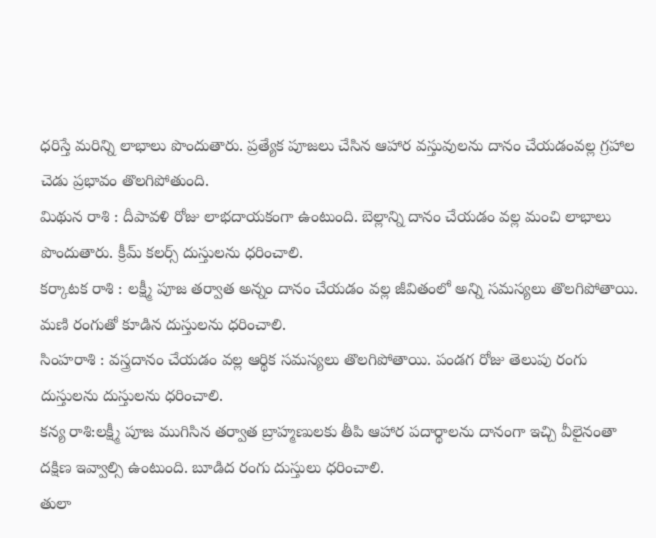ధరిస్తే మరిన్ని లాభాలు పొందుతారు. ప్రత్యేక పూజలు చేసిన ఆహార వస్తువులను దానం చేయడంవల్ల గ్రహాల చెడు ప్రభావం తొలగిపోతుంది.
మిథున రాశి : దీపావళి రోజు లాభదాయకంగా ఉంటుంది. బెల్లాన్ని దానం చేయడం వల్ల మంచి లాభాలు పొందుతారు. క్రీమ్ కలర్స్ దుస్తులను ధరించాలి.
కర్కాటక రాశి : లక్ష్మీ పూజ తర్వాత అన్నం దానం చేయడం వల్ల జీవితంలో అన్ని సమస్యలు తొలగిపోతాయి. మణి రంగుతో కూడిన దుస్తులను ధరించాలి.
సింహరాశి : వస్త్రదానం చేయడం వల్ల ఆర్థిక సమస్యలు తొలగిపోతాయి. పండగ రోజు తెలుపు రంగు దుస్తులను దుస్తులను ధరించాలి.
కన్య రాశి:లక్ష్మీ పూజ ముగిసిన తర్వాత బ్రాహ్మణులకు తీపి ఆహార పదార్థాలను దానంగా ఇచ్చి వీలైనంతా దక్షిణ ఇవ్వాల్సి ఉంటుంది. బూడిద రంగు దుస్తులు ధరించాలి.
తులా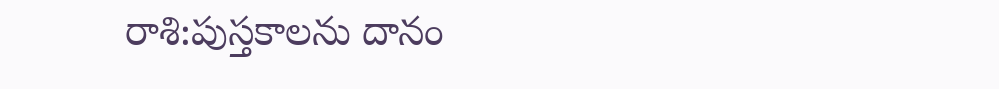రాశి:పుస్తకాలను దానం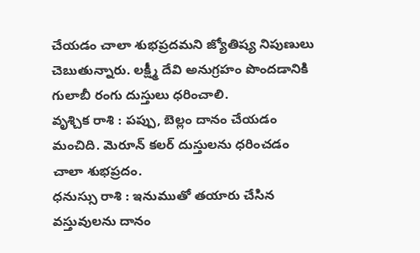చేయడం చాలా శుభప్రదమని జ్యోతిష్య నిపుణులు చెబుతున్నారు. లక్ష్మీ దేవి అనుగ్రహం పొందడానికి గులాబీ రంగు దుస్తులు ధరించాలి.
వృశ్చిక రాశి : పప్పు, బెల్లం దానం చేయడం మంచిది. మెరూన్ కలర్ దుస్తులను ధరించడం చాలా శుభప్రదం.
ధనుస్సు రాశి : ఇనుముతో తయారు చేసిన వస్తువులను దానం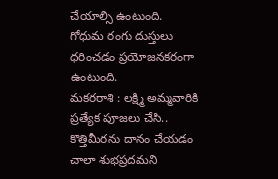చేయాల్సి ఉంటుంది. గోధుమ రంగు దుస్తులు ధరించడం ప్రయోజనకరంగా ఉంటుంది.
మకరరాశి : లక్ష్మి అమ్మవారికి ప్రత్యేక పూజలు చేసి.. కొత్తిమీరను దానం చేయడం చాలా శుభప్రదమని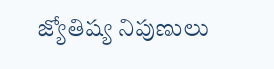జ్యోతిష్య నిపుణులు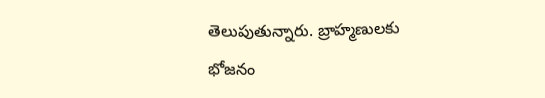తెలుపుతున్నారు. బ్రాహ్మణులకు భోజనం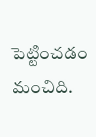పెట్టించడం మంచిది.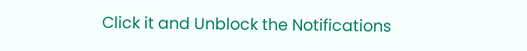Click it and Unblock the Notifications